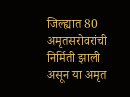जिल्ह्यात 80 अमृतसरोवरांची निर्मिती झाली असून या अमृत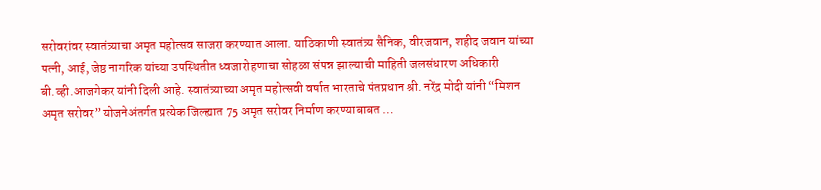सरोवरांवर स्वातंत्र्याचा अमृत महोत्सव साजरा करण्यात आला. याठिकाणी स्वातंत्र्य सैनिक, वीरजवान, शहीद जवान यांच्या पत्नी, आई, जेष्ठ नागरिक यांच्या उपस्थितीत ध्वजारोहणाचा सोहळा संपन्न झाल्याची माहिती जलसंधारण अधिकारी बी.व्ही.आजगेकर यांनी दिली आहे. स्वातंत्र्याच्या अमृत महोत्सवी वर्षात भारताचे पंतप्रधान श्री. नरेंद्र मोदी यांनी “मिशन अमृत सरोवर” योजनेअंतर्गत प्रत्येक जिल्ह्यात 75 अमृत सरोवर निर्माण करण्याबाबत …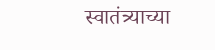स्वातंत्र्याच्या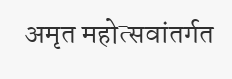अमृत महोत्सवांतर्गत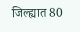जिल्ह्यात 80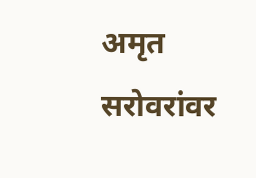अमृत सरोवरांवर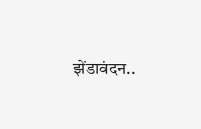झेंडावंदन..